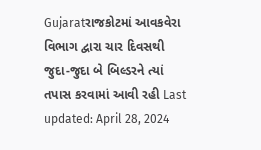Gujaratરાજકોટમાં આવકવેરા વિભાગ દ્વારા ચાર દિવસથી જુદા-જુદા બે બિલ્ડરને ત્યાં તપાસ કરવામાં આવી રહી Last updated: April 28, 2024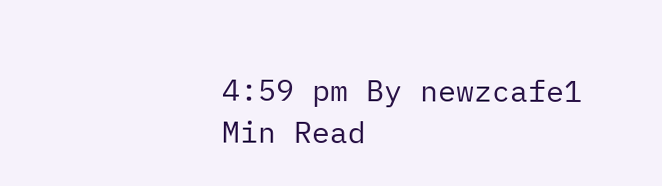4:59 pm By newzcafe1 Min Read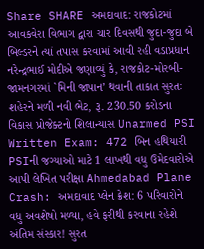Share SHARE અમદાવાદ: રાજકોટમાં આવકવેરા વિભાગ દ્વારા ચાર દિવસથી જુદા-જુદા બે બિલ્ડરને ત્યાં તપાસ કરવામાં આવી રહી વડાપ્રધાન નરેન્દ્રભાઈ મોદીએ જણાવ્યું કે, રાજકોટ-મોરબી-જામનગરમાં `મિની જાપાન’ થવાની તાકાત સુરતઃ શહેરને મળી નવી ભેટ, રૂ. 230.50 કરોડના વિકાસ પ્રોજેક્ટનો શિલાન્યાસ Unarmed PSI Written Exam: 472 બિન હથિયારી PSIની જગ્યાઓ માટે 1 લાખથી વધુ ઉમેદવારોએ આપી લેખિત પરીક્ષા Ahmedabad Plane Crash: અમદાવાદ પ્લેન ક્રેશ: 6 પરિવારોને વધુ અવશેષો મળ્યા, હવે ફરીથી કરવાના રહેશે અંતિમ સંસ્કાર! સુરત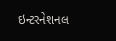ઇન્ટરનેશનલ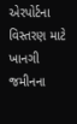એરપોર્ટના વિસ્તરણ માટે ખાનગી જમીનના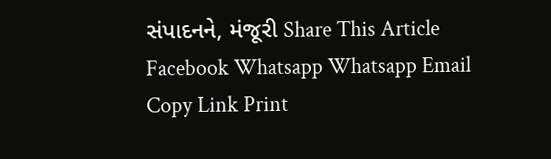સંપાદનને, મંજૂરી Share This Article Facebook Whatsapp Whatsapp Email Copy Link Print